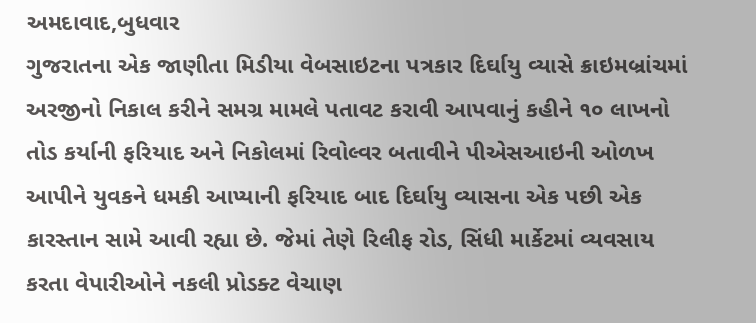અમદાવાદ,બુધવાર
ગુજરાતના એક જાણીતા મિડીયા વેબસાઇટના પત્રકાર દિર્ઘાયુ વ્યાસે ક્રાઇમબ્રાંચમાં અરજીનો નિકાલ કરીને સમગ્ર મામલે પતાવટ કરાવી આપવાનું કહીને ૧૦ લાખનો તોડ કર્યાની ફરિયાદ અને નિકોલમાં રિવોલ્વર બતાવીને પીએસઆઇની ઓળખ આપીને યુવકને ધમકી આપ્યાની ફરિયાદ બાદ દિર્ઘાયુ વ્યાસના એક પછી એક કારસ્તાન સામે આવી રહ્યા છે. જેમાં તેણે રિલીફ રોડ, સિંધી માર્કેટમાં વ્યવસાય કરતા વેપારીઓને નકલી પ્રોડક્ટ વેચાણ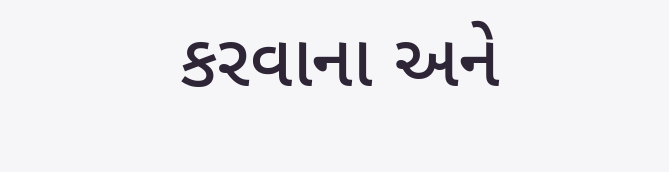કરવાના અને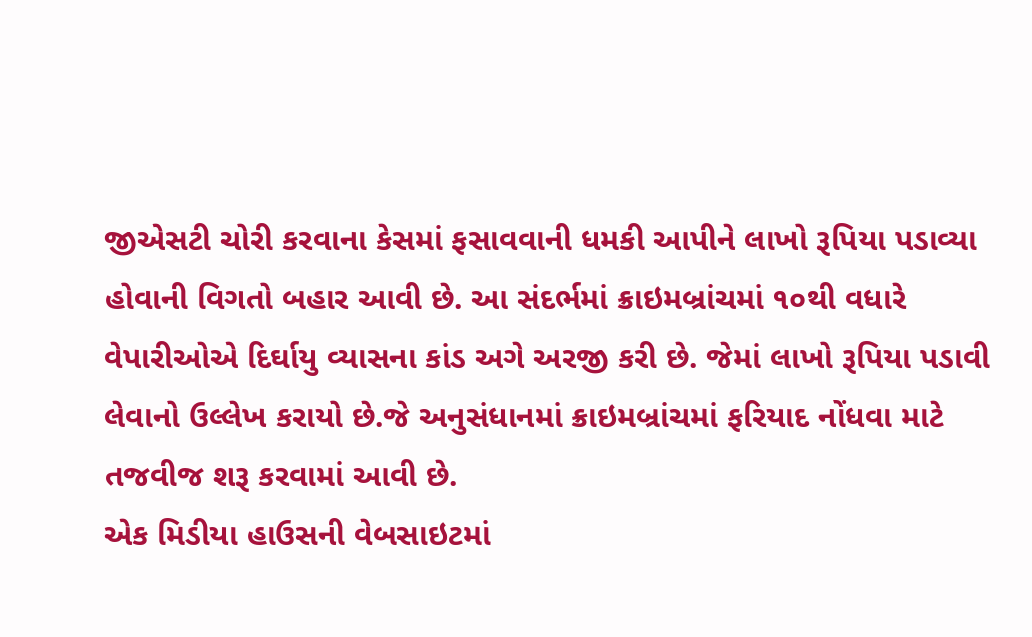જીએસટી ચોરી કરવાના કેસમાં ફસાવવાની ધમકી આપીને લાખો રૂપિયા પડાવ્યા હોવાની વિગતો બહાર આવી છે. આ સંદર્ભમાં ક્રાઇમબ્રાંચમાં ૧૦થી વધારે વેપારીઓએ દિર્ઘાયુ વ્યાસના કાંડ અગે અરજી કરી છે. જેમાં લાખો રૂપિયા પડાવી લેવાનો ઉલ્લેખ કરાયો છે.જે અનુસંધાનમાં ક્રાઇમબ્રાંચમાં ફરિયાદ નોંધવા માટે તજવીજ શરૂ કરવામાં આવી છે.
એક મિડીયા હાઉસની વેબસાઇટમાં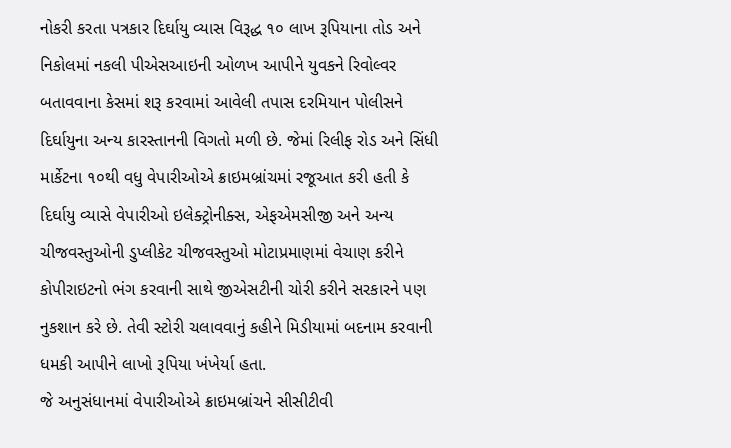નોકરી કરતા પત્રકાર દિર્ઘાયુ વ્યાસ વિરૂદ્ધ ૧૦ લાખ રૂપિયાના તોડ અને નિકોલમાં નકલી પીએસઆઇની ઓળખ આપીને યુવકને રિવોલ્વર બતાવવાના કેસમાં શરૂ કરવામાં આવેલી તપાસ દરમિયાન પોલીસને દિર્ઘાયુના અન્ય કારસ્તાનની વિગતો મળી છે. જેમાં રિલીફ રોડ અને સિંધી માર્કેટના ૧૦થી વધુ વેપારીઓએ ક્રાઇમબ્રાંચમાં રજૂઆત કરી હતી કે દિર્ઘાયુ વ્યાસે વેપારીઓ ઇલેક્ટ્રોનીક્સ, એફએમસીજી અને અન્ય ચીજવસ્તુઓની ડુપ્લીકેટ ચીજવસ્તુઓ મોટાપ્રમાણમાં વેચાણ કરીને કોપીરાઇટનો ભંગ કરવાની સાથે જીએસટીની ચોરી કરીને સરકારને પણ નુકશાન કરે છે. તેવી સ્ટોરી ચલાવવાનું કહીને મિડીયામાં બદનામ કરવાની ધમકી આપીને લાખો રૂપિયા ખંખેર્યા હતા.
જે અનુસંધાનમાં વેપારીઓએ ક્રાઇમબ્રાંચને સીસીટીવી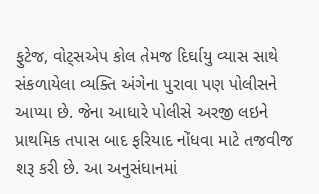ફુટેજ, વોટ્સએપ કોલ તેમજ દિર્ઘાયુ વ્યાસ સાથે સંકળાયેલા વ્યક્તિ અંગેના પુરાવા પણ પોલીસને આપ્યા છે. જેના આધારે પોલીસે અરજી લઇને પ્રાથમિક તપાસ બાદ ફરિયાદ નોંધવા માટે તજવીજ શરૂ કરી છે. આ અનુસંધાનમાં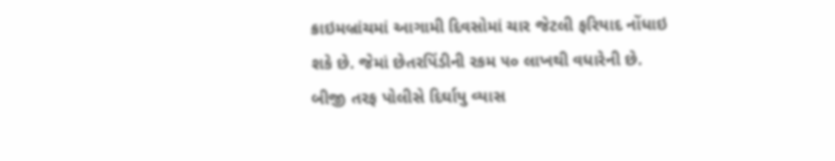ક્રાઇમબ્રાંચમાં આગામી દિવસોમાં ચાર જેટલી ફરિયાદ નોંધાઇ શકે છે. જેમાં છેતરપિંડીની રકમ ૫૦ લાખથી વધારેની છે. બીજી તરફ પોલીસે દિર્ઘાયુ વ્યાસ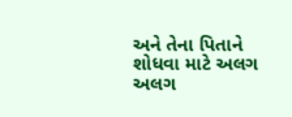અને તેના પિતાને શોધવા માટે અલગ અલગ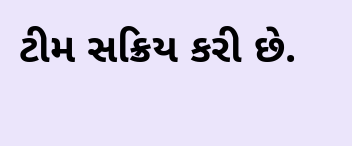ટીમ સક્રિય કરી છે.